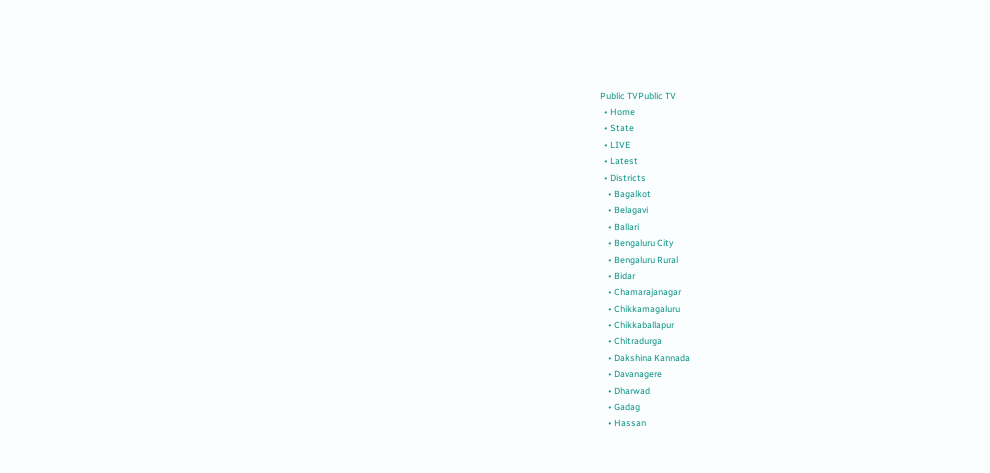Public TVPublic TV
  • Home
  • State
  • LIVE
  • Latest
  • Districts
    • Bagalkot
    • Belagavi
    • Ballari
    • Bengaluru City
    • Bengaluru Rural
    • Bidar
    • Chamarajanagar
    • Chikkamagaluru
    • Chikkaballapur
    • Chitradurga
    • Dakshina Kannada
    • Davanagere
    • Dharwad
    • Gadag
    • Hassan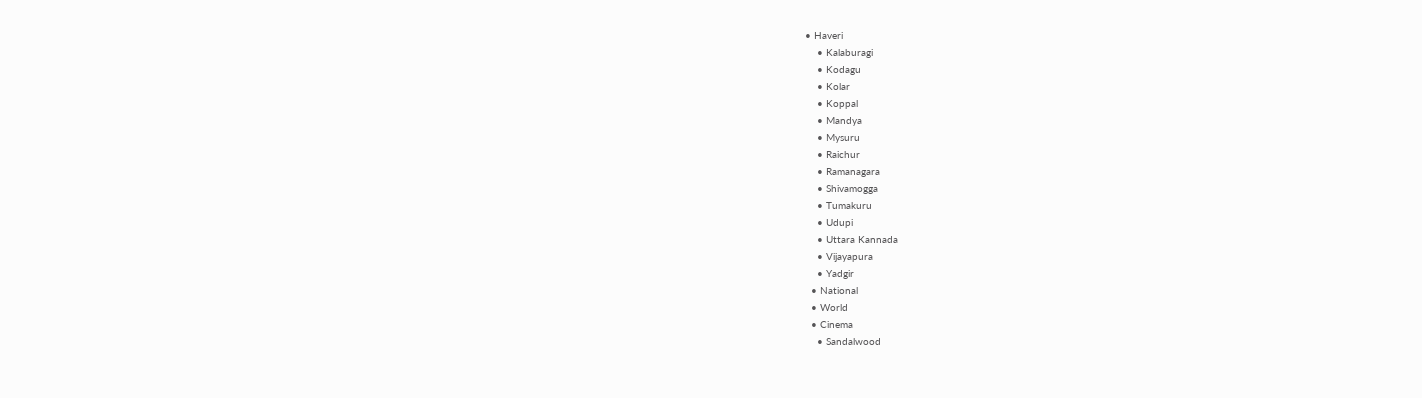• Haveri
    • Kalaburagi
    • Kodagu
    • Kolar
    • Koppal
    • Mandya
    • Mysuru
    • Raichur
    • Ramanagara
    • Shivamogga
    • Tumakuru
    • Udupi
    • Uttara Kannada
    • Vijayapura
    • Yadgir
  • National
  • World
  • Cinema
    • Sandalwood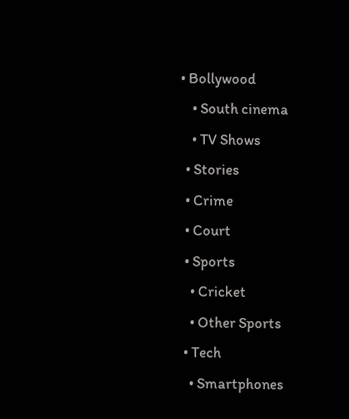• Bollywood
    • South cinema
    • TV Shows
  • Stories
  • Crime
  • Court
  • Sports
    • Cricket
    • Other Sports
  • Tech
    • Smartphones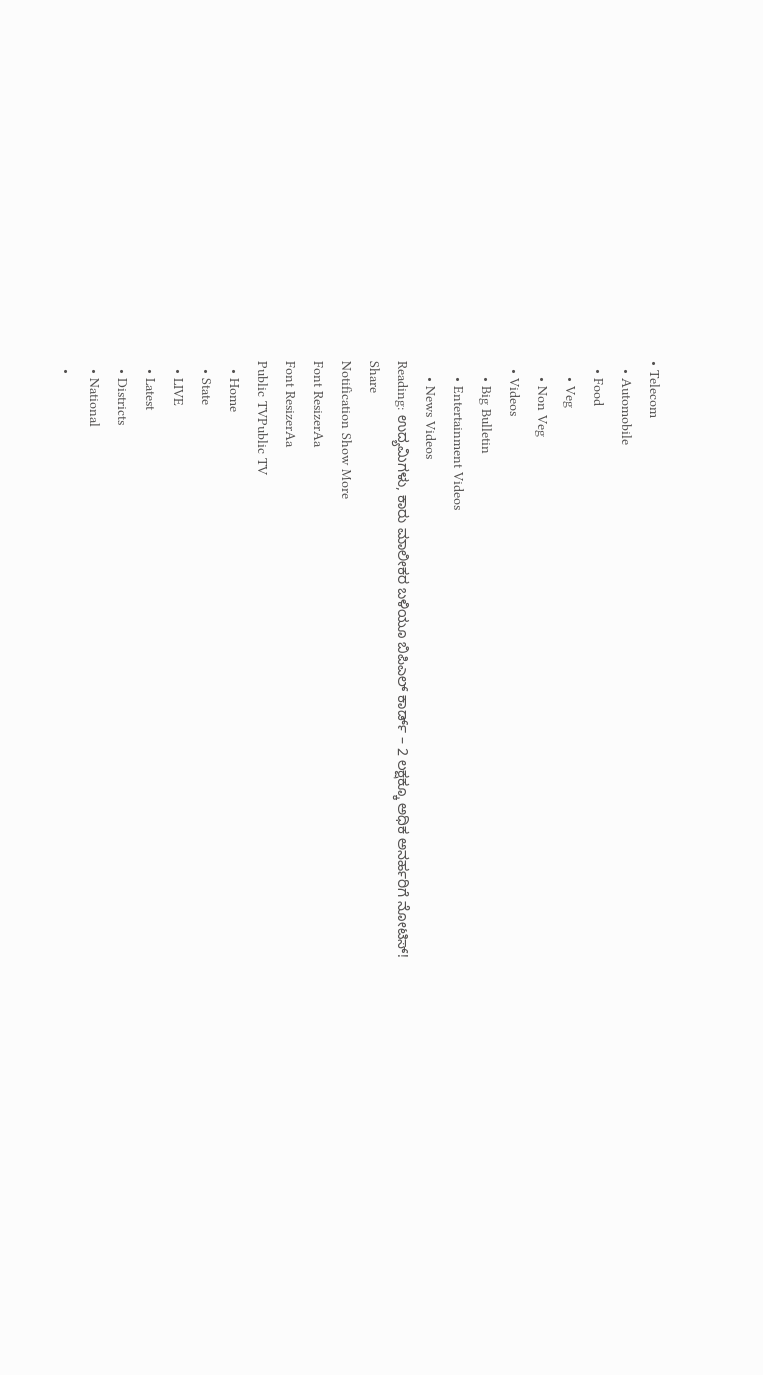• Telecom
  • Automobile
  • Food
    • Veg
    • Non Veg
  • Videos
    • Big Bulletin
    • Entertainment Videos
    • News Videos
Reading: ಉದ್ಯಮಿಗಳು, ಕಾರು ಮಾಲೀಕರ ಬಳಿಯೂ ಬಿಪಿಎಲ್‌ ಕಾರ್ಡ್‌ – 2 ಲಕ್ಷಕ್ಕೂ ಅಧಿಕ ಅನರ್ಹರಿಗೆ ನೋಟಿಸ್‌!
Share
Notification Show More
Font ResizerAa
Font ResizerAa
Public TVPublic TV
  • Home
  • State
  • LIVE
  • Latest
  • Districts
  • National
  •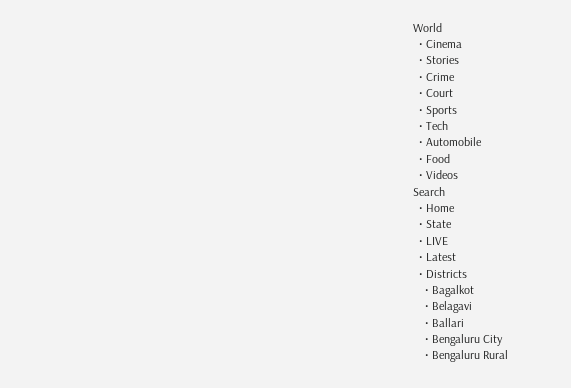World
  • Cinema
  • Stories
  • Crime
  • Court
  • Sports
  • Tech
  • Automobile
  • Food
  • Videos
Search
  • Home
  • State
  • LIVE
  • Latest
  • Districts
    • Bagalkot
    • Belagavi
    • Ballari
    • Bengaluru City
    • Bengaluru Rural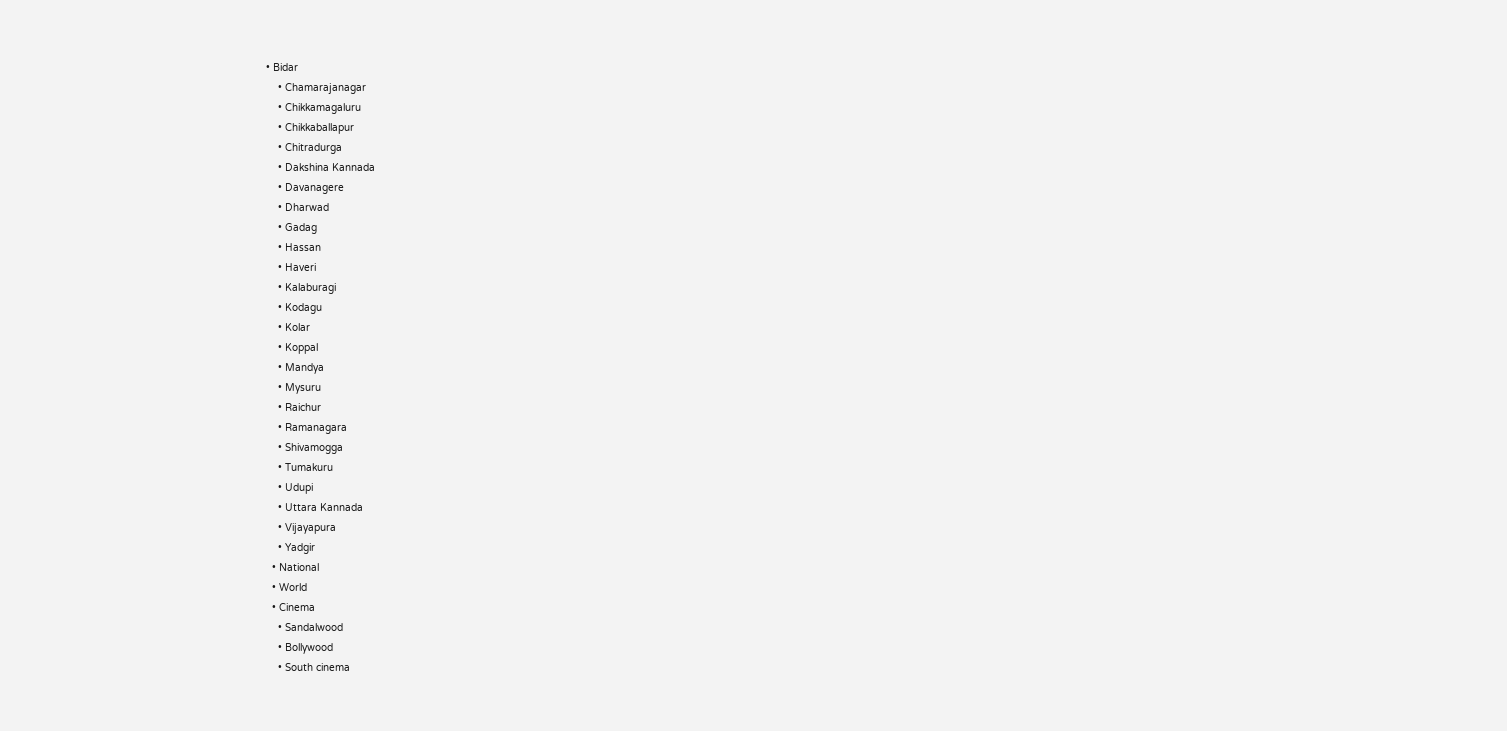• Bidar
    • Chamarajanagar
    • Chikkamagaluru
    • Chikkaballapur
    • Chitradurga
    • Dakshina Kannada
    • Davanagere
    • Dharwad
    • Gadag
    • Hassan
    • Haveri
    • Kalaburagi
    • Kodagu
    • Kolar
    • Koppal
    • Mandya
    • Mysuru
    • Raichur
    • Ramanagara
    • Shivamogga
    • Tumakuru
    • Udupi
    • Uttara Kannada
    • Vijayapura
    • Yadgir
  • National
  • World
  • Cinema
    • Sandalwood
    • Bollywood
    • South cinema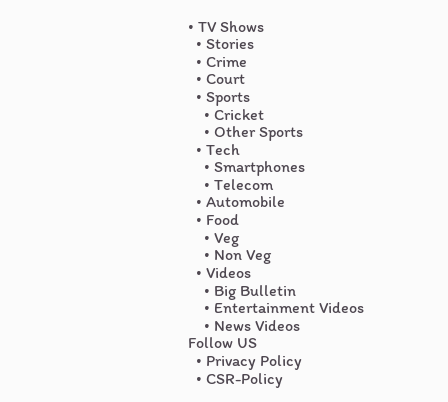• TV Shows
  • Stories
  • Crime
  • Court
  • Sports
    • Cricket
    • Other Sports
  • Tech
    • Smartphones
    • Telecom
  • Automobile
  • Food
    • Veg
    • Non Veg
  • Videos
    • Big Bulletin
    • Entertainment Videos
    • News Videos
Follow US
  • Privacy Policy
  • CSR-Policy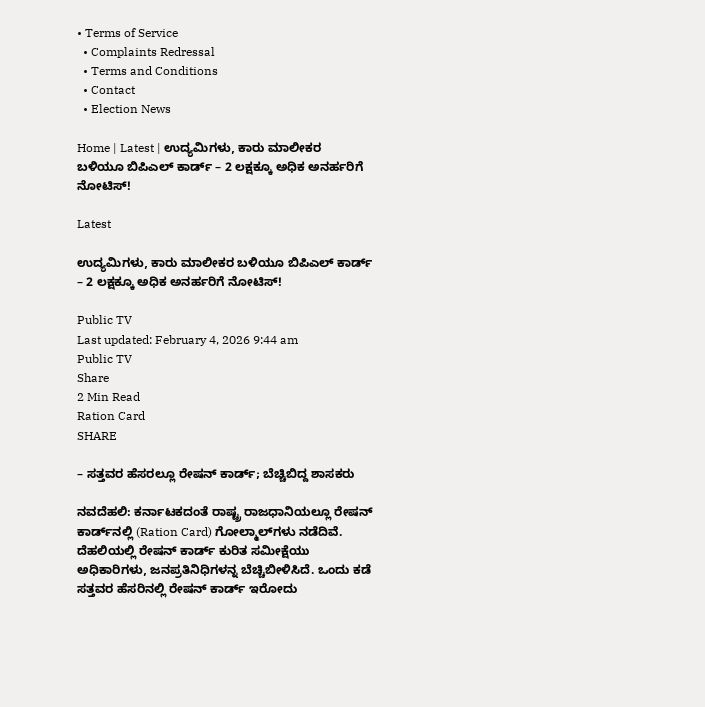• Terms of Service
  • Complaints Redressal
  • Terms and Conditions
  • Contact
  • Election News

Home | Latest | ಉದ್ಯಮಿಗಳು, ಕಾರು ಮಾಲೀಕರ ಬಳಿಯೂ ಬಿಪಿಎಲ್‌ ಕಾರ್ಡ್‌ – 2 ಲಕ್ಷಕ್ಕೂ ಅಧಿಕ ಅನರ್ಹರಿಗೆ ನೋಟಿಸ್‌!

Latest

ಉದ್ಯಮಿಗಳು, ಕಾರು ಮಾಲೀಕರ ಬಳಿಯೂ ಬಿಪಿಎಲ್‌ ಕಾರ್ಡ್‌ – 2 ಲಕ್ಷಕ್ಕೂ ಅಧಿಕ ಅನರ್ಹರಿಗೆ ನೋಟಿಸ್‌!

Public TV
Last updated: February 4, 2026 9:44 am
Public TV
Share
2 Min Read
Ration Card
SHARE

– ಸತ್ತವರ ಹೆಸರಲ್ಲೂ ರೇಷನ್‌ ಕಾರ್ಡ್‌; ಬೆಚ್ಚಿಬಿದ್ದ ಶಾಸಕರು

ನವದೆಹಲಿ: ಕರ್ನಾಟಕದಂತೆ ರಾಷ್ಟ್ರ ರಾಜಧಾನಿಯಲ್ಲೂ ರೇಷನ್‌ ಕಾರ್ಡ್‌ನಲ್ಲಿ (Ration Card) ಗೋಲ್ಮಾಲ್‌ಗಳು ನಡೆದಿವೆ. ದೆಹಲಿಯಲ್ಲಿ ರೇಷನ್‌ ಕಾರ್ಡ್‌ ಕುರಿತ ಸಮೀಕ್ಷೆಯು ಅಧಿಕಾರಿಗಳು, ಜನಪ್ರತಿನಿಧಿಗಳನ್ನ ಬೆಚ್ಚಿಬೀಳಿಸಿದೆ. ಒಂದು ಕಡೆ ಸತ್ತವರ ಹೆಸರಿನಲ್ಲಿ ರೇಷನ್‌ ಕಾರ್ಡ್‌ ಇರೋದು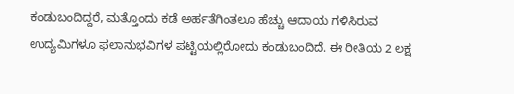ಕಂಡುಬಂದಿದ್ದರೆ, ಮತ್ತೊಂದು ಕಡೆ ಅರ್ಹತೆಗಿಂತಲೂ ಹೆಚ್ಚು ಆದಾಯ ಗಳಿಸಿರುವ ಉದ್ಯಮಿಗಳೂ ಫಲಾನುಭವಿಗಳ ಪಟ್ಟಿಯಲ್ಲಿರೋದು ಕಂಡುಬಂದಿದೆ. ಈ ರೀತಿಯ 2 ಲಕ್ಷ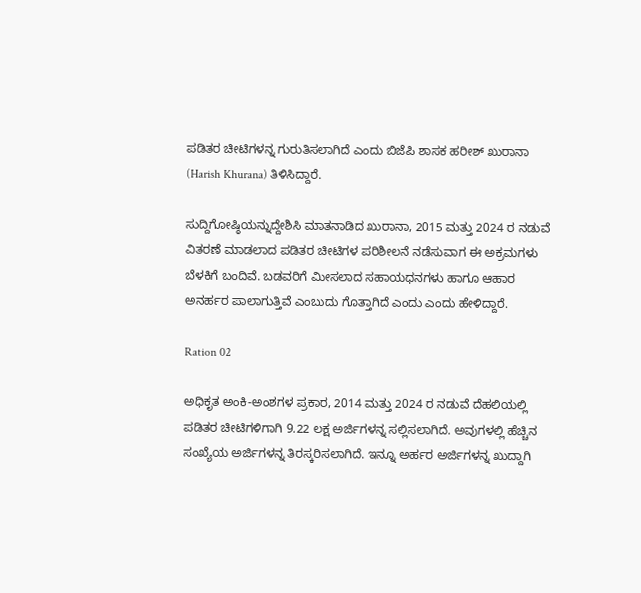ಪಡಿತರ ಚೀಟಿಗಳನ್ನ ಗುರುತಿಸಲಾಗಿದೆ ಎಂದು ಬಿಜೆಪಿ ಶಾಸಕ ಹರೀಶ್ ಖುರಾನಾ (Harish Khurana) ತಿಳಿಸಿದ್ದಾರೆ.

ಸುದ್ದಿಗೋಷ್ಠಿಯನ್ನುದ್ದೇಶಿಸಿ ಮಾತನಾಡಿದ ಖುರಾನಾ, 2015 ಮತ್ತು 2024 ರ ನಡುವೆ ವಿತರಣೆ ಮಾಡಲಾದ ಪಡಿತರ ಚೀಟಿಗಳ ಪರಿಶೀಲನೆ ನಡೆಸುವಾಗ ಈ ಅಕ್ರಮಗಳು ಬೆಳಕಿಗೆ ಬಂದಿವೆ. ಬಡವರಿಗೆ ಮೀಸಲಾದ ಸಹಾಯಧನಗಳು ಹಾಗೂ ಆಹಾರ ಅನರ್ಹರ ಪಾಲಾಗುತ್ತಿವೆ ಎಂಬುದು ಗೊತ್ತಾಗಿದೆ ಎಂದು ಎಂದು ಹೇಳಿದ್ದಾರೆ.

Ration 02

ಅಧಿಕೃತ ಅಂಕಿ-ಅಂಶಗಳ ಪ್ರಕಾರ, 2014 ಮತ್ತು 2024 ರ ನಡುವೆ ದೆಹಲಿಯಲ್ಲಿ ಪಡಿತರ ಚೀಟಿಗಳಿಗಾಗಿ 9.22 ಲಕ್ಷ ಅರ್ಜಿಗಳನ್ನ ಸಲ್ಲಿಸಲಾಗಿದೆ. ಅವುಗಳಲ್ಲಿ ಹೆಚ್ಚಿನ ಸಂಖ್ಯೆಯ ಅರ್ಜಿಗಳನ್ನ ತಿರಸ್ಕರಿಸಲಾಗಿದೆ. ಇನ್ನೂ ಅರ್ಹರ ಅರ್ಜಿಗಳನ್ನ ಖುದ್ದಾಗಿ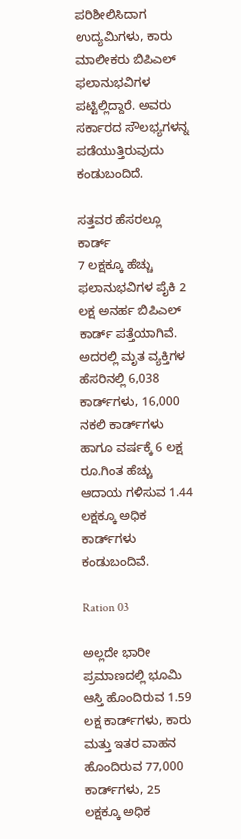ಪರಿಶೀಲಿಸಿದಾಗ ಉದ್ಯಮಿಗಳು, ಕಾರು ಮಾಲೀಕರು ಬಿಪಿಎಲ್‌ ಫಲಾನುಭವಿಗಳ ಪಟ್ಟಿಲ್ಲಿದ್ದಾರೆ. ಅವರು ಸರ್ಕಾರದ ಸೌಲಭ್ಯಗಳನ್ನ ಪಡೆಯುತ್ತಿರುವುದು ಕಂಡುಬಂದಿದೆ.

ಸತ್ತವರ ಹೆಸರಲ್ಲೂ ಕಾರ್ಡ್‌
7 ಲಕ್ಷಕ್ಕೂ ಹೆಚ್ಚು ಫಲಾನುಭವಿಗಳ ಪೈಕಿ 2 ಲಕ್ಷ ಅನರ್ಹ ಬಿಪಿಎಲ್‌ ಕಾರ್ಡ್‌ ಪತ್ತೆಯಾಗಿವೆ. ಅದರಲ್ಲಿ ಮೃತ ವ್ಯಕ್ತಿಗಳ ಹೆಸರಿನಲ್ಲಿ 6,038 ಕಾರ್ಡ್‌ಗಳು, 16,000 ನಕಲಿ ಕಾರ್ಡ್‌ಗಳು ಹಾಗೂ ವರ್ಷಕ್ಕೆ 6 ಲಕ್ಷ ರೂ.ಗಿಂತ ಹೆಚ್ಚು ಆದಾಯ ಗಳಿಸುವ 1.44 ಲಕ್ಷಕ್ಕೂ ಅಧಿಕ ಕಾರ್ಡ್‌ಗಳು ಕಂಡುಬಂದಿವೆ.

Ration 03

ಅಲ್ಲದೇ ಭಾರೀ ಪ್ರಮಾಣದಲ್ಲಿ ಭೂಮಿ ಆಸ್ತಿ ಹೊಂದಿರುವ 1.59 ಲಕ್ಷ ಕಾರ್ಡ್‌ಗಳು, ಕಾರು ಮತ್ತು ಇತರ ವಾಹನ ಹೊಂದಿರುವ 77,000 ಕಾರ್ಡ್‌ಗಳು, 25 ಲಕ್ಷಕ್ಕೂ ಅಧಿಕ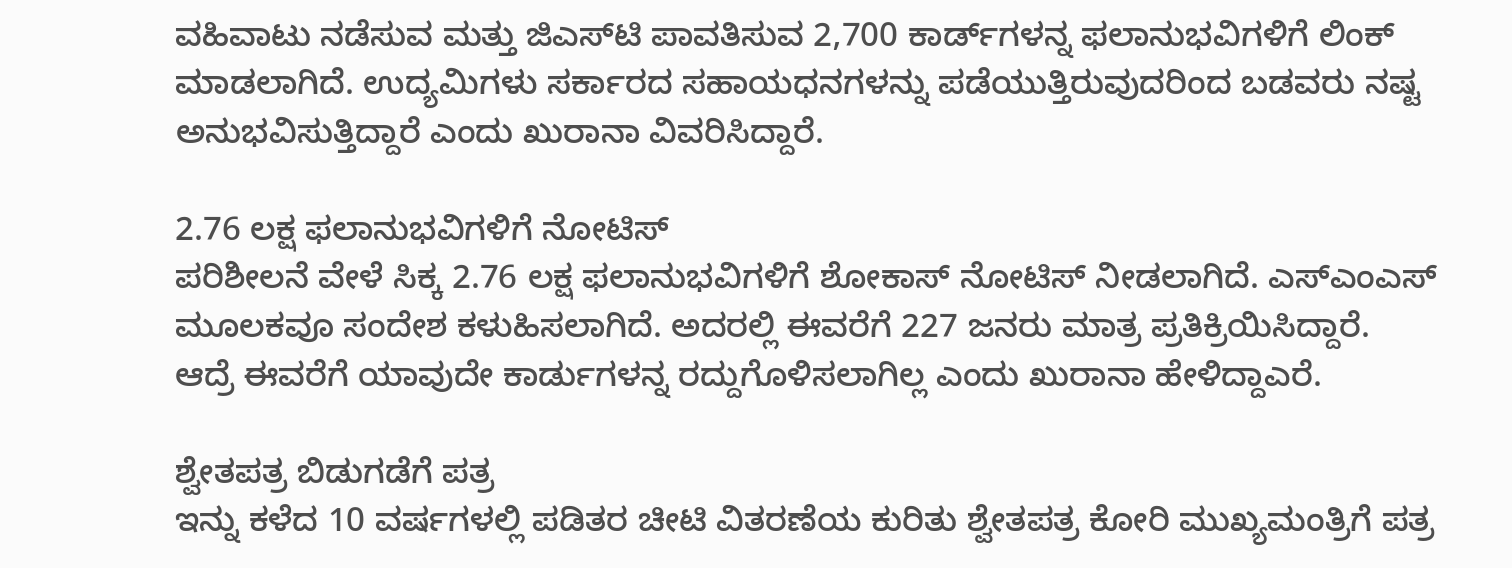ವಹಿವಾಟು ನಡೆಸುವ ಮತ್ತು ಜಿಎಸ್‌ಟಿ ಪಾವತಿಸುವ 2,700 ಕಾರ್ಡ್‌ಗಳನ್ನ ಫಲಾನುಭವಿಗಳಿಗೆ ಲಿಂಕ್‌ ಮಾಡಲಾಗಿದೆ. ಉದ್ಯಮಿಗಳು ಸರ್ಕಾರದ ಸಹಾಯಧನಗಳನ್ನು ಪಡೆಯುತ್ತಿರುವುದರಿಂದ ಬಡವರು ನಷ್ಟ ಅನುಭವಿಸುತ್ತಿದ್ದಾರೆ ಎಂದು ಖುರಾನಾ ವಿವರಿಸಿದ್ದಾರೆ.

2.76 ಲಕ್ಷ ಫಲಾನುಭವಿಗಳಿಗೆ ನೋಟಿಸ್‌
ಪರಿಶೀಲನೆ ವೇಳೆ ಸಿಕ್ಕ 2.76 ಲಕ್ಷ ಫಲಾನುಭವಿಗಳಿಗೆ ಶೋಕಾಸ್ ನೋಟಿಸ್‌ ನೀಡಲಾಗಿದೆ. ಎಸ್‌ಎಂಎಸ್ ಮೂಲಕವೂ ಸಂದೇಶ ಕಳುಹಿಸಲಾಗಿದೆ. ಅದರಲ್ಲಿ ಈವರೆಗೆ 227 ಜನರು ಮಾತ್ರ ಪ್ರತಿಕ್ರಿಯಿಸಿದ್ದಾರೆ. ಆದ್ರೆ ಈವರೆಗೆ ಯಾವುದೇ ಕಾರ್ಡುಗಳನ್ನ ರದ್ದುಗೊಳಿಸಲಾಗಿಲ್ಲ ಎಂದು ಖುರಾನಾ ಹೇಳಿದ್ದಾಎರೆ.

ಶ್ವೇತಪತ್ರ ಬಿಡುಗಡೆಗೆ ಪತ್ರ
ಇನ್ನು ಕಳೆದ 10 ವರ್ಷಗಳಲ್ಲಿ ಪಡಿತರ ಚೀಟಿ ವಿತರಣೆಯ ಕುರಿತು ಶ್ವೇತಪತ್ರ ಕೋರಿ ಮುಖ್ಯಮಂತ್ರಿಗೆ ಪತ್ರ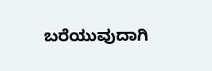ಬರೆಯುವುದಾಗಿ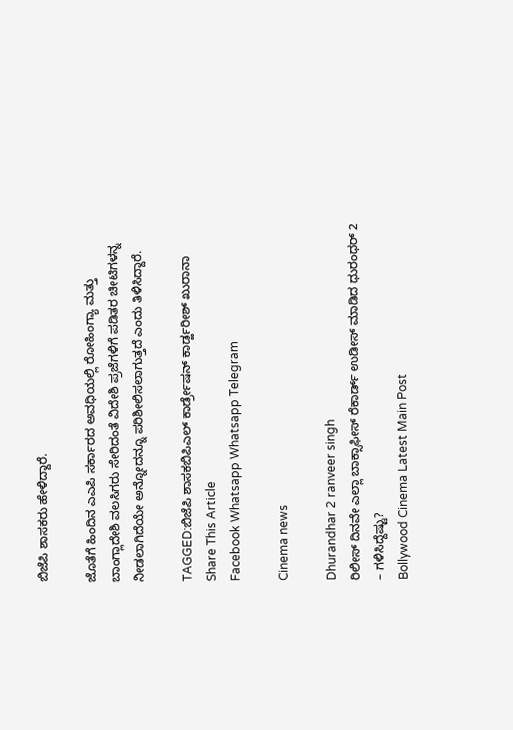ಬಿಜೆಪಿ ಶಾಸಕರು ಹೇಳಿದ್ದಾರೆ.

ಜೊತೆಗೆ ಹಿಂದಿನ ಎಎಪಿ ಸರ್ಕಾರದ ಅವಧಿಯಲ್ಲಿ ರೋಹಿಂಗ್ಯಾ ಮತ್ತು ಬಾಂಗ್ಲಾದೇಶಿ ವಲಸಿಗರು ಸೇರಿದಂತೆ ವಿದೇಶಿ ಪ್ರಜೆಗಳಿಗೆ ಪಡಿತರ ಚೀಟಿಗಳನ್ನ ನೀಡಲಾಗಿದೆಯೇ ಅನ್ನೋದನ್ನೂ ಪರಿಶೀಲಿಸಲಾಗುತ್ತದೆ ಎಂದು ತಿಳಿಸಿದ್ದಾರೆ.

TAGGED:ಬಿಜೆಪಿ ಶಾಸಕಬಿಪಿಎಲ್ ಕಾರ್ಡ್ರೇಷನ್ ಕಾರ್ಡ್ಹರೀಶ್ ಖುರಾನಾ
Share This Article
Facebook Whatsapp Whatsapp Telegram

Cinema news

Dhurandhar 2 ranveer singh
ರಿಲೀಸ್‌ ದಿನವೇ ಎಲ್ಲಾ ಬಾಕ್ಸಾಫೀಸ್‌ ರೆಕಾರ್ಡ್‌ ಉಡೀಸ್‌ ಮಾಡಿದ ಧುರಂಧರ್‌ 2 – ಗಳಿಸಿದ್ದೆಷ್ಟು?
Bollywood Cinema Latest Main Post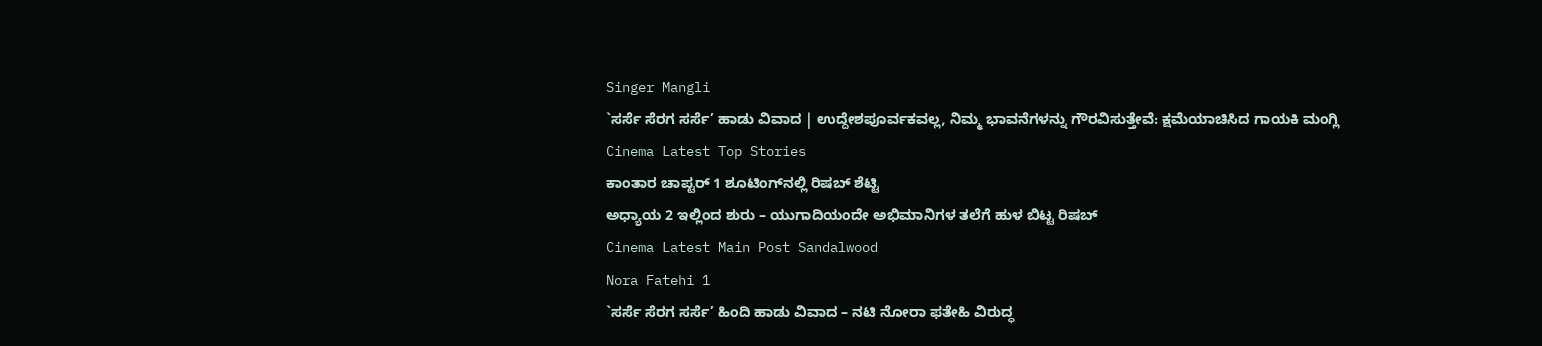Singer Mangli
`ಸರ್ಸೆ ಸೆರಗ ಸರ್ಸೆ’ ಹಾಡು ವಿವಾದ | ಉದ್ದೇಶಪೂರ್ವಕವಲ್ಲ, ನಿಮ್ಮ ಭಾವನೆಗಳನ್ನು ಗೌರವಿಸುತ್ತೇವೆ: ಕ್ಷಮೆಯಾಚಿಸಿದ ಗಾಯಕಿ ಮಂಗ್ಲಿ
Cinema Latest Top Stories
ಕಾಂತಾರ ಚಾಪ್ಟರ್‌ 1 ಶೂಟಿಂಗ್‌ನಲ್ಲಿ ರಿಷಬ್‌ ಶೆಟ್ಟಿ
ಅಧ್ಯಾಯ 2 ಇಲ್ಲಿಂದ ಶುರು – ಯುಗಾದಿಯಂದೇ ಅಭಿಮಾನಿಗಳ ತಲೆಗೆ ಹುಳ ಬಿಟ್ಟ ರಿಷಬ್‌
Cinema Latest Main Post Sandalwood
Nora Fatehi 1
`ಸರ್ಸೆ ಸೆರಗ ಸರ್ಸೆ’ ಹಿಂದಿ ಹಾಡು ವಿವಾದ – ನಟಿ ನೋರಾ ಫತೇಹಿ ವಿರುದ್ಧ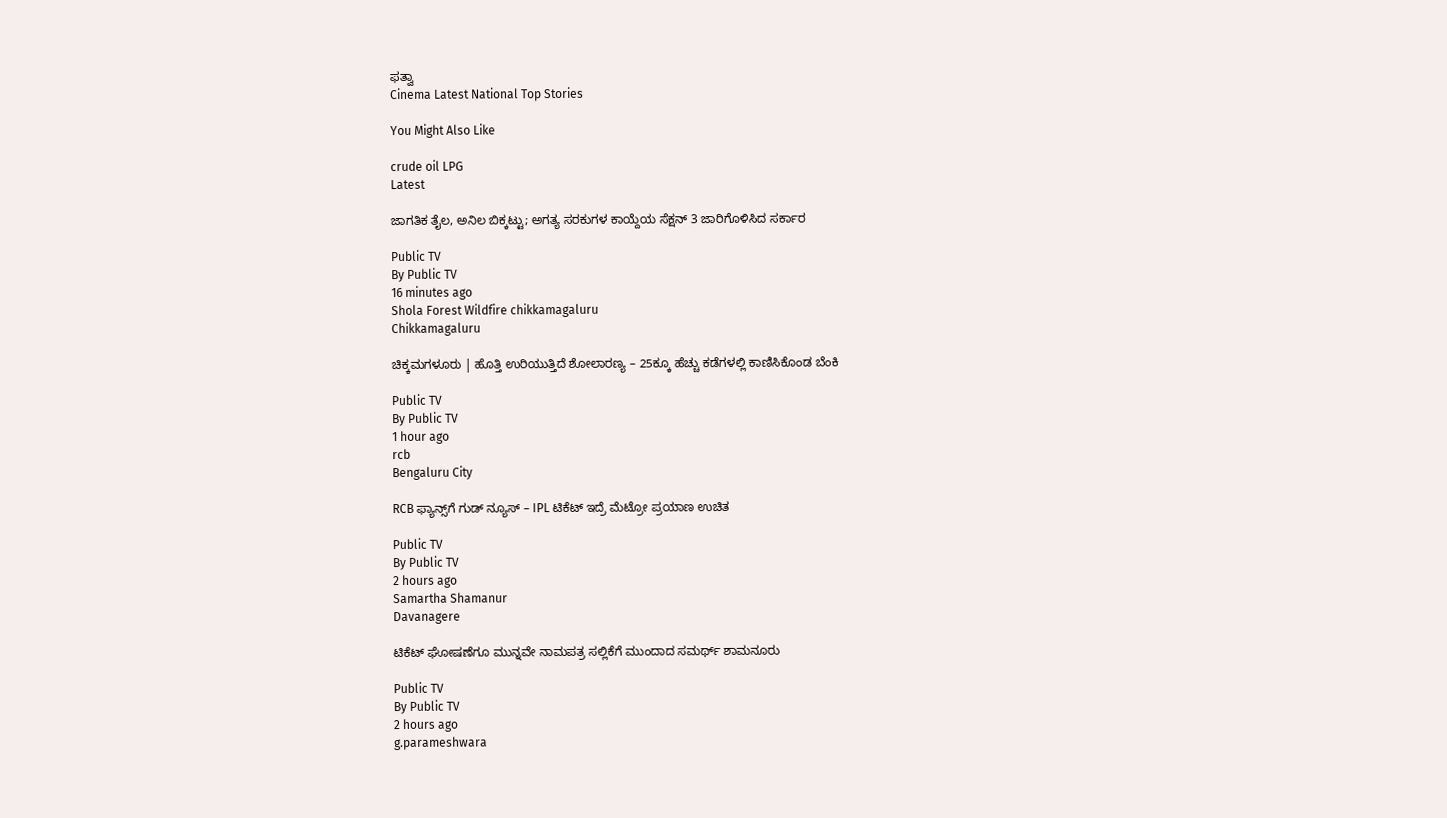ಫತ್ವಾ
Cinema Latest National Top Stories

You Might Also Like

crude oil LPG
Latest

ಜಾಗತಿಕ ತೈಲ, ಅನಿಲ ಬಿಕ್ಕಟ್ಟು; ಅಗತ್ಯ ಸರಕುಗಳ ಕಾಯ್ದೆಯ ಸೆಕ್ಷನ್ 3 ಜಾರಿಗೊಳಿಸಿದ ಸರ್ಕಾರ

Public TV
By Public TV
16 minutes ago
Shola Forest Wildfire chikkamagaluru
Chikkamagaluru

ಚಿಕ್ಕಮಗಳೂರು | ಹೊತ್ತಿ ಉರಿಯುತ್ತಿದೆ ಶೋಲಾರಣ್ಯ – 25ಕ್ಕೂ ಹೆಚ್ಚು ಕಡೆಗಳಲ್ಲಿ ಕಾಣಿಸಿಕೊಂಡ ಬೆಂಕಿ

Public TV
By Public TV
1 hour ago
rcb
Bengaluru City

RCB ಫ್ಯಾನ್ಸ್‌ಗೆ ಗುಡ್‌ ನ್ಯೂಸ್‌ – IPL ಟಿಕೆಟ್‌ ಇದ್ರೆ ಮೆಟ್ರೋ ಪ್ರಯಾಣ ಉಚಿತ

Public TV
By Public TV
2 hours ago
Samartha Shamanur
Davanagere

ಟಿಕೆಟ್‌ ಘೋಷಣೆಗೂ ಮುನ್ನವೇ ನಾಮಪತ್ರ ಸಲ್ಲಿಕೆಗೆ ಮುಂದಾದ ಸಮರ್ಥ್‌ ಶಾಮನೂರು

Public TV
By Public TV
2 hours ago
g.parameshwara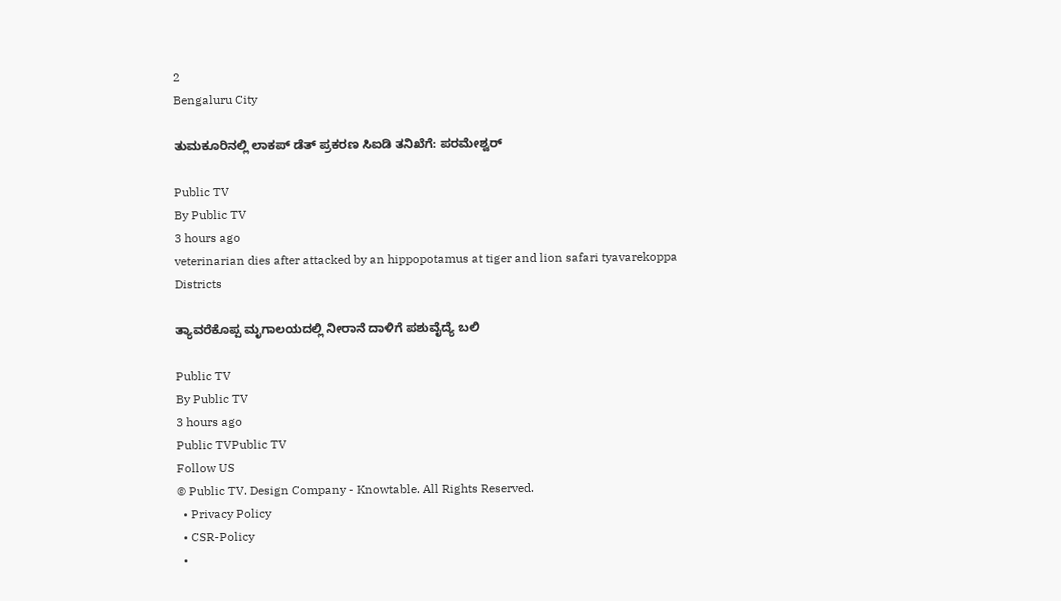2
Bengaluru City

ತುಮಕೂರಿನಲ್ಲಿ ಲಾಕಪ್‌ ಡೆತ್‌ ಪ್ರಕರಣ ಸಿಐಡಿ ತನಿಖೆಗೆ: ಪರಮೇಶ್ವರ್‌

Public TV
By Public TV
3 hours ago
veterinarian dies after attacked by an hippopotamus at tiger and lion safari tyavarekoppa
Districts

ತ್ಯಾವರೆಕೊಪ್ಪ ಮೃಗಾಲಯದಲ್ಲಿ ನೀರಾನೆ ದಾಳಿಗೆ ಪಶುವೈದ್ಯೆ ಬಲಿ

Public TV
By Public TV
3 hours ago
Public TVPublic TV
Follow US
© Public TV. Design Company - Knowtable. All Rights Reserved.
  • Privacy Policy
  • CSR-Policy
  •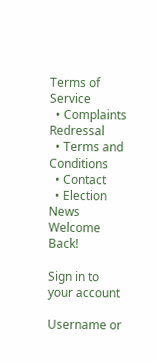Terms of Service
  • Complaints Redressal
  • Terms and Conditions
  • Contact
  • Election News
Welcome Back!

Sign in to your account

Username or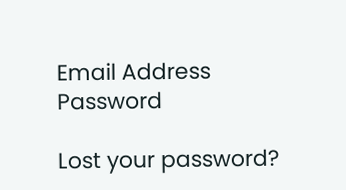Email Address
Password

Lost your password?